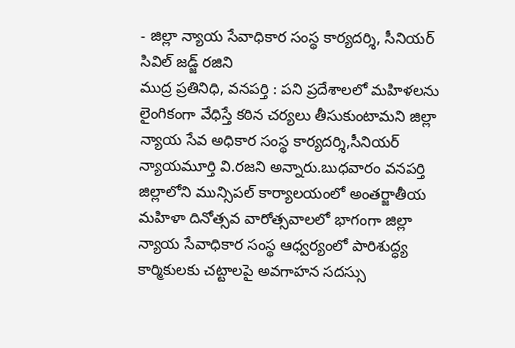- జిల్లా న్యాయ సేవాధికార సంస్థ కార్యదర్శి, సీనియర్ సివిల్ జడ్జ్ రజిని
ముద్ర ప్రతినిధి, వనపర్తి : పని ప్రదేశాలలో మహిళలను లైంగికంగా వేధిస్తే కఠిన చర్యలు తీసుకుంటామని జిల్లా న్యాయ సేవ అధికార సంస్థ కార్యదర్శి,సీనియర్ న్యాయమూర్తి వి.రజని అన్నారు.బుధవారం వనపర్తి జిల్లాలోని మున్సిపల్ కార్యాలయంలో అంతర్జాతీయ మహిళా దినోత్సవ వారోత్సవాలలో భాగంగా జిల్లా న్యాయ సేవాధికార సంస్థ ఆధ్వర్యంలో పారిశుద్ధ్య కార్మికులకు చట్టాలపై అవగాహన సదస్సు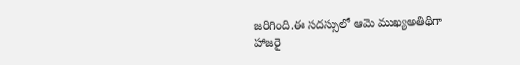జరిగింది.ఈ సదస్సులో ఆమె ముఖ్యఅతిథిగా హాజరై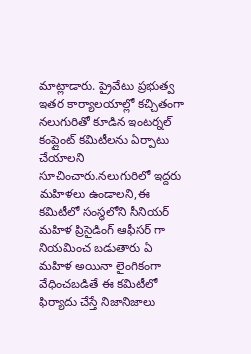మాట్లాడారు. ప్రైవేటు ప్రభుత్వ ఇతర కార్యాలయాల్లో కచ్చితంగా నలుగురితో కూడిన ఇంటర్నల్ కంప్లైంట్ కమిటీలను ఏర్పాటు చేయాలని సూచించారు.నలుగురిలో ఇద్దరు మహిళలు ఉండాలని,ఈ కమిటీలో సంస్థలోని సీనియర్ మహిళ ప్రిసైడింగ్ ఆఫీసర్ గా నియమించ బడుతారు ఏ మహిళ అయినా లైంగికంగా వేధించబడితే ఈ కమిటీలో ఫిర్యాదు చేస్తే నిజానిజాలు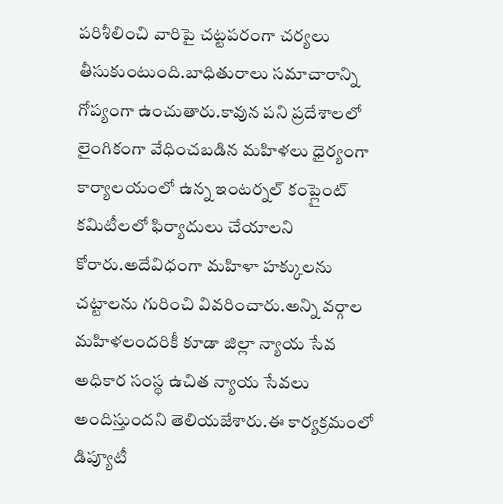పరిశీలించి వారిపై చట్టపరంగా చర్యలు తీసుకుంటుంది.బాధితురాలు సమాచారాన్ని గోప్యంగా ఉంచుతారు.కావున పని ప్రదేశాలలో లైంగికంగా వేధించబడిన మహిళలు ధైర్యంగా కార్యాలయంలో ఉన్న ఇంటర్నల్ కంప్లైంట్ కమిటీలలో ఫిర్యాదులు చేయాలని కోరారు.అదేవిధంగా మహిళా హక్కులను చట్టాలను గురించి వివరించారు.అన్ని వర్గాల మహిళలందరికీ కూడా జిల్లా న్యాయ సేవ అధికార సంస్థ ఉచిత న్యాయ సేవలు అందిస్తుందని తెలియజేశారు.ఈ కార్యక్రమంలో డిప్యూటీ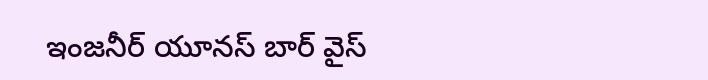ఇంజనీర్ యూనస్ బార్ వైస్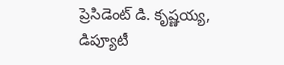ప్రెసిడెంట్ డి. కృష్ణయ్య, డిప్యూటీ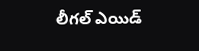లీగల్ ఎయిడ్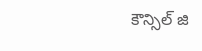కౌన్సిల్ జి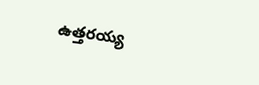ఉత్తరయ్య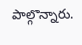పాల్గొన్నారు.